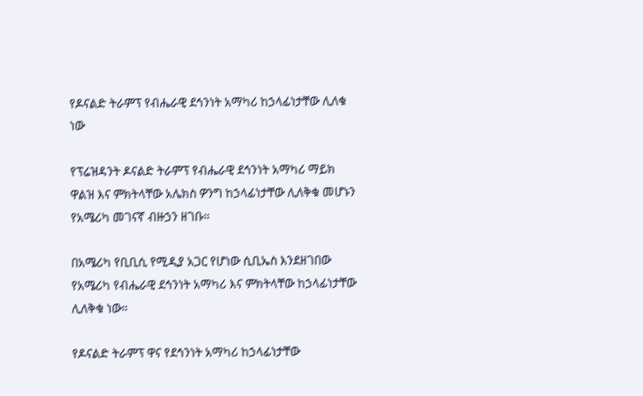የዶናልድ ትራምፕ የብሔራዊ ደኅንነት አማካሪ ከኃላፊነታቸው ሊለቁ ነው

የፕሬዝዳንት ዶናልድ ትራምፕ የብሔራዊ ደኅንነት አማካሪ ማይክ ዋልዝ እና ምክትላቸው አሌክስ ዎንግ ከኃላፊነታቸው ሊለቅቁ መሆኑን የአሜሪካ መገናኛ ብዙኃን ዘገቡ።

በአሜሪካ የቢቢሲ የሚዲያ አጋር የሆነው ሲቢኤስ እንደዘገበው የአሜሪካ የብሔራዊ ደኅንነት አማካሪ እና ምክትላቸው ከኃላፊነታቸው ሊለቅቁ ነው።

የዶናልድ ትራምፕ ዋና የደኅንነት አማካሪ ከኃላፊነታቸው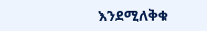እንደሚለቅቁ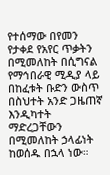የተሰማው በየመን የታቀደ የአየር ጥቃትን በሚመለከት በሲግናል የማኅበራዊ ሚዲያ ላይ በከፈቱት ቡድን ውስጥ በስህተት አንድ ጋዜጠኛ እንዲካተት ማድረጋቸውን በሚመለከት ኃላፊነት ከወሰዱ በኋላ ነው።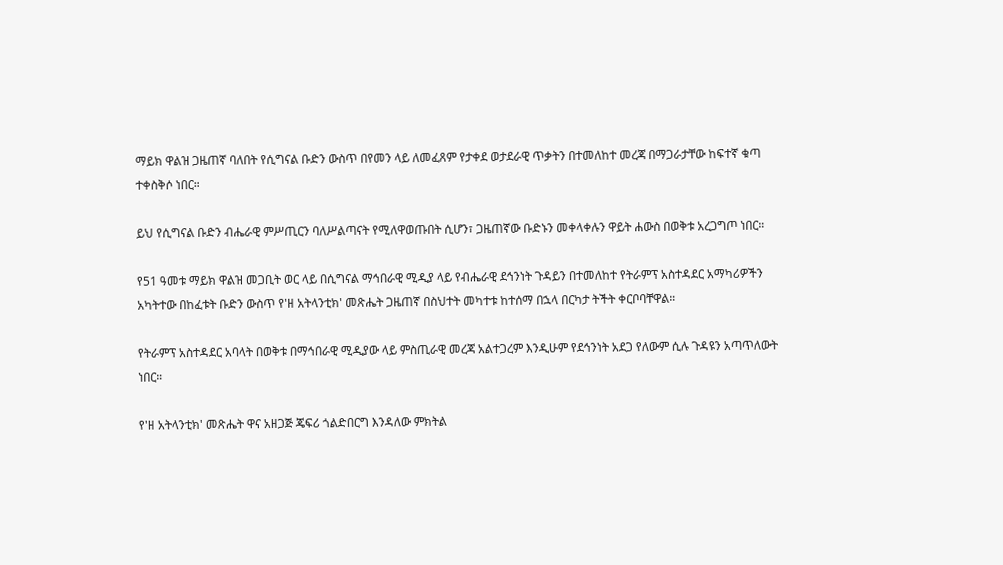ማይክ ዋልዝ ጋዜጠኛ ባለበት የሲግናል ቡድን ውስጥ በየመን ላይ ለመፈጸም የታቀደ ወታደራዊ ጥቃትን በተመለከተ መረጃ በማጋራታቸው ከፍተኛ ቁጣ ተቀስቅሶ ነበር።

ይህ የሲግናል ቡድን ብሔራዊ ምሥጢርን ባለሥልጣናት የሚለዋወጡበት ሲሆን፣ ጋዜጠኛው ቡድኑን መቀላቀሉን ዋይት ሐውስ በወቅቱ አረጋግጦ ነበር።

የ51 ዓመቱ ማይክ ዋልዝ መጋቢት ወር ላይ በሲግናል ማኅበራዊ ሚዲያ ላይ የብሔራዊ ደኅንነት ጉዳይን በተመለከተ የትራምፕ አስተዳደር አማካሪዎችን አካትተው በከፈቱት ቡድን ውስጥ የ'ዘ አትላንቲክ' መጽሔት ጋዜጠኛ በስህተት መካተቱ ከተሰማ በኋላ በርካታ ትችት ቀርቦባቸዋል።

የትራምፕ አስተዳደር አባላት በወቅቱ በማኅበራዊ ሚዲያው ላይ ምስጢራዊ መረጃ አልተጋረም እንዲሁም የደኅንነት አደጋ የለውም ሲሉ ጉዳዩን አጣጥለውት ነበር።

የ'ዘ አትላንቲክ' መጽሔት ዋና አዘጋጅ ጄፍሪ ጎልድበርግ እንዳለው ምክትል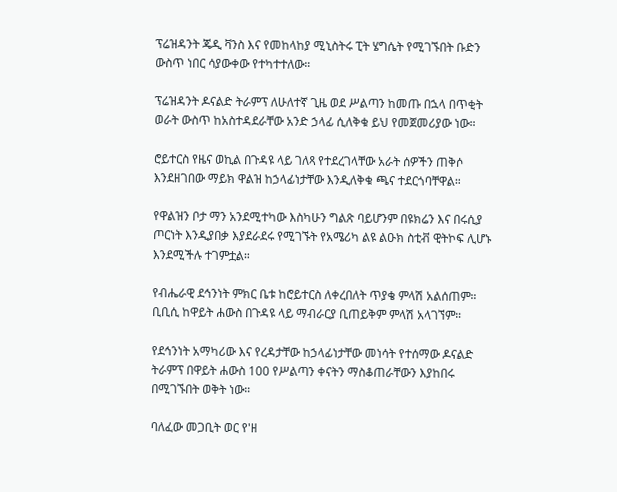ፕሬዝዳንት ጄዲ ቫንስ እና የመከላከያ ሚኒስትሩ ፒት ሄግሴት የሚገኙበት ቡድን ውስጥ ነበር ሳያውቀው የተካተተለው።

ፕሬዝዳንት ዶናልድ ትራምፕ ለሁለተኛ ጊዜ ወደ ሥልጣን ከመጡ በኋላ በጥቂት ወራት ውስጥ ከአስተዳደራቸው አንድ ኃላፊ ሲለቅቁ ይህ የመጀመሪያው ነው።

ሮይተርስ የዜና ወኪል በጉዳዩ ላይ ገለጻ የተደረገላቸው አራት ሰዎችን ጠቅሶ እንደዘገበው ማይክ ዋልዝ ከኃላፊነታቸው እንዲለቅቁ ጫና ተደርጎባቸዋል።

የዋልዝን ቦታ ማን አንደሚተካው እስካሁን ግልጽ ባይሆንም በዩክሬን እና በሩሲያ ጦርነት እንዲያበቃ እያደራደሩ የሚገኙት የአሜሪካ ልዩ ልዑክ ስቲቭ ዊትኮፍ ሊሆኑ እንደሚችሉ ተገምቷል።

የብሔራዊ ደኅንነት ምክር ቤቱ ከሮይተርስ ለቀረበለት ጥያቄ ምላሽ አልሰጠም። ቢቢሲ ከዋይት ሐውስ በጉዳዩ ላይ ማብራርያ ቢጠይቅም ምላሽ አላገኘም።

የደኅንነት አማካሪው እና የረዳታቸው ከኃላፊነታቸው መነሳት የተሰማው ዶናልድ ትራምፕ በዋይት ሐውስ 100 የሥልጣን ቀናትን ማስቆጠራቸውን እያከበሩ በሚገኙበት ወቅት ነው።

ባለፈው መጋቢት ወር የ'ዘ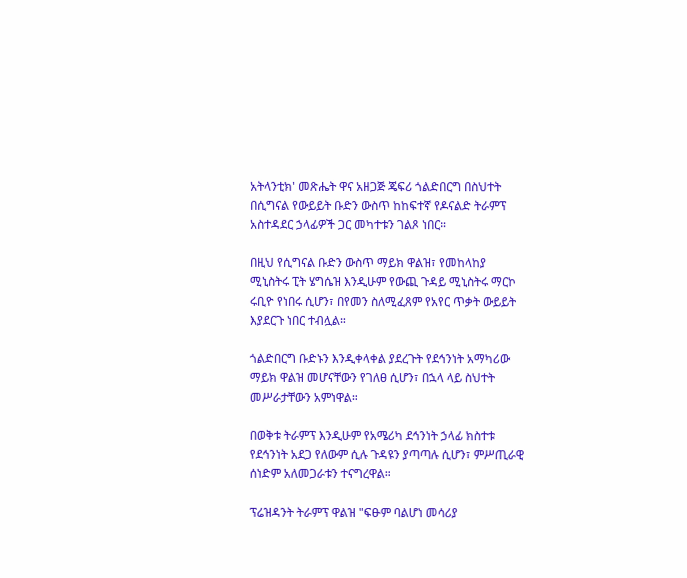አትላንቲክ' መጽሔት ዋና አዘጋጅ ጄፍሪ ጎልድበርግ በስህተት በሲግናል የውይይት ቡድን ውስጥ ከከፍተኛ የዶናልድ ትራምፕ አስተዳደር ኃላፊዎች ጋር መካተቱን ገልጾ ነበር።

በዚህ የሲግናል ቡድን ውስጥ ማይክ ዋልዝ፣ የመከላከያ ሚኒስትሩ ፒት ሄግሴዝ እንዲሁም የውጪ ጉዳይ ሚኒስትሩ ማርኮ ሩቢዮ የነበሩ ሲሆን፣ በየመን ስለሚፈጸም የአየር ጥቃት ውይይት እያደርጉ ነበር ተብሏል።

ጎልድበርግ ቡድኑን እንዲቀላቀል ያደረጉት የደኅንነት አማካሪው ማይክ ዋልዝ መሆናቸውን የገለፀ ሲሆን፣ በኋላ ላይ ስህተት መሥራታቸውን አምነዋል።

በወቅቱ ትራምፕ እንዲሁም የአሜሪካ ደኅንነት ኃላፊ ክስተቱ የደኅንነት አደጋ የለውም ሲሉ ጉዳዩን ያጣጣሉ ሲሆን፣ ምሥጢራዊ ሰነድም አለመጋራቱን ተናግረዋል።

ፕሬዝዳንት ትራምፕ ዋልዝ "ፍፁም ባልሆነ መሳሪያ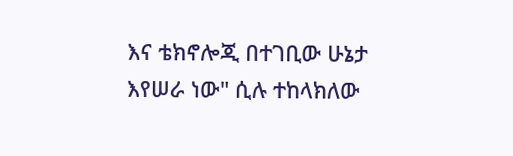እና ቴክኖሎጂ በተገቢው ሁኔታ እየሠራ ነው" ሲሉ ተከላክለው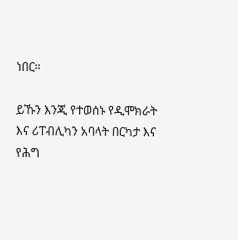ነበር።

ይኹን እንጂ የተወሰኑ የዲሞክራት እና ሪፐብሊካን አባላት በርካታ እና የሕግ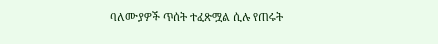ባለሙያዎች ጥሰት ተፈጽሟል ሲሉ የጠሩት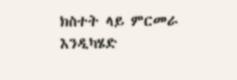ክስተት ላይ ምርመራ እንዲካሄድ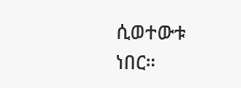ሲወተውቱ ነበር።